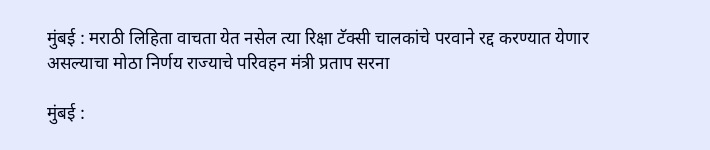मुंबई : मराठी लिहिता वाचता येत नसेल त्या रिक्षा टॅक्सी चालकांचे परवाने रद्द करण्यात येणार असल्याचा मोठा निर्णय राज्याचे परिवहन मंत्री प्रताप सरना

मुंबई :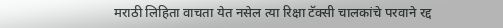मराठी लिहिता वाचता येत नसेल त्या रिक्षा टॅक्सी चालकांचे परवाने रद्द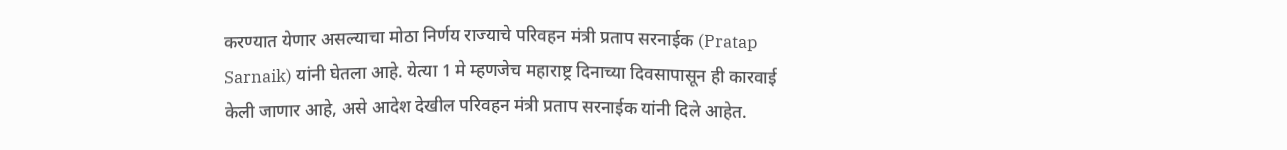करण्यात येणार असल्याचा मोठा निर्णय राज्याचे परिवहन मंत्री प्रताप सरनाईक (Pratap Sarnaik) यांनी घेतला आहे. येत्या 1 मे म्हणजेच महाराष्ट्र दिनाच्या दिवसापासून ही कारवाई केली जाणार आहे, असे आदेश देखील परिवहन मंत्री प्रताप सरनाईक यांनी दिले आहेत.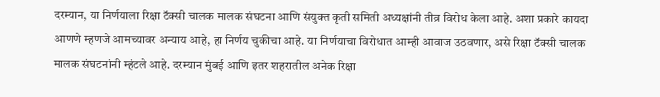दरम्यान, या निर्णयाला रिक्षा टॅक्सी चालक मालक संघटना आणि संयुक्त कृती समिती अध्यक्षांनी तीव्र विरोध केला आहे. अशा प्रकारे कायदा आणणे म्हणजे आमच्यावर अन्याय आहे, हा निर्णय चुकीचा आहे. या निर्णयाचा विरोधात आम्ही आवाज उठवणार, असे रिक्षा टॅक्सी चालक मालक संघटनांनी म्हंटले आहे. दरम्यान मुंबई आणि इतर शहरातील अनेक रिक्षा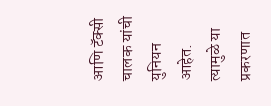आणि टॅक्सी चालक यांची युनियन आहेत. त्यामुळे या प्रकरणात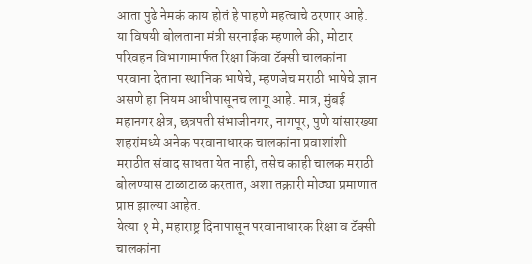आता पुढे नेमकं काय होतं हे पाहणे महत्वाचे ठरणार आहे.
या विषयी बोलताना मंत्री सरनाईक म्हणाले की, मोटार परिवहन विभागामार्फत रिक्षा किंवा टॅक्सी चालकांना परवाना देताना स्थानिक भाषेचे, म्हणजेच मराठी भाषेचे ज्ञान असणे हा नियम आधीपासूनच लागू आहे. मात्र, मुंबई महानगर क्षेत्र, छत्रपती संभाजीनगर, नागपूर, पुणे यांसारख्या शहरांमध्ये अनेक परवानाधारक चालकांना प्रवाशांशी मराठीत संवाद साधता येत नाही, तसेच काही चालक मराठी बोलण्यास टाळाटाळ करतात, अशा तक्रारी मोठ्या प्रमाणात प्राप्त झाल्या आहेत.
येत्या १ मे, महाराष्ट्र दिनापासून परवानाधारक रिक्षा व टॅक्सी चालकांना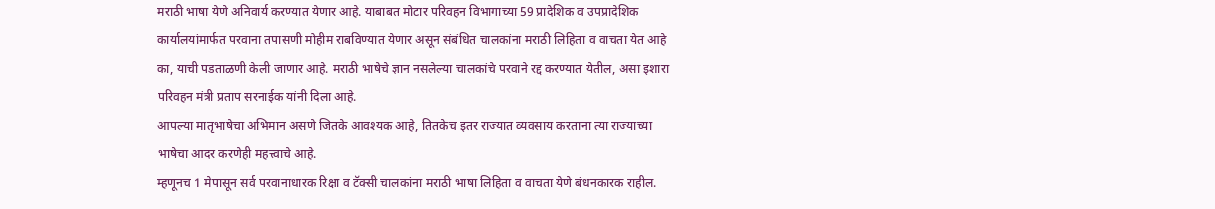मराठी भाषा येणे अनिवार्य करण्यात येणार आहे. याबाबत मोटार परिवहन विभागाच्या 59 प्रादेशिक व उपप्रादेशिक कार्यालयांमार्फत परवाना तपासणी मोहीम राबविण्यात येणार असून संबंधित चालकांना मराठी लिहिता व वाचता येत आहे का, याची पडताळणी केली जाणार आहे. मराठी भाषेचे ज्ञान नसलेल्या चालकांचे परवाने रद्द करण्यात येतील, असा इशारा परिवहन मंत्री प्रताप सरनाईक यांनी दिला आहे.
आपल्या मातृभाषेचा अभिमान असणे जितके आवश्यक आहे, तितकेच इतर राज्यात व्यवसाय करताना त्या राज्याच्या भाषेचा आदर करणेही महत्त्वाचे आहे.
म्हणूनच 1 मेपासून सर्व परवानाधारक रिक्षा व टॅक्सी चालकांना मराठी भाषा लिहिता व वाचता येणे बंधनकारक राहील.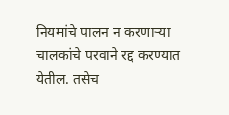नियमांचे पालन न करणाऱ्या चालकांचे परवाने रद्द करण्यात येतील. तसेच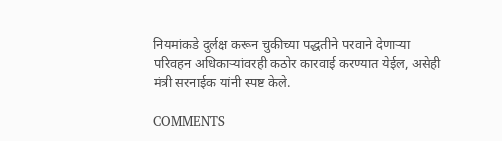नियमांकडे दुर्लक्ष करून चुकीच्या पद्धतीने परवाने देणाऱ्या परिवहन अधिकाऱ्यांवरही कठोर कारवाई करण्यात येईल, असेही मंत्री सरनाईक यांनी स्पष्ट केले.

COMMENTS